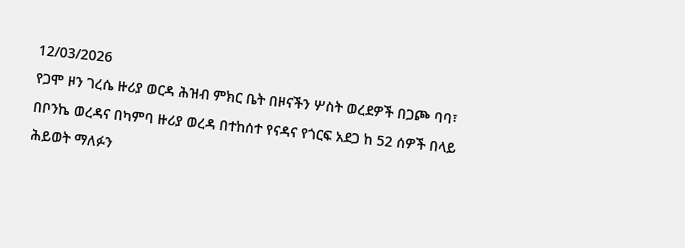12/03/2026
የጋሞ ዞን ገረሴ ዙሪያ ወርዳ ሕዝብ ምክር ቤት በዞናችን ሦስት ወረደዎች በጋጮ ባባ፣ በቦንኬ ወረዳና በካምባ ዙሪያ ወረዳ በተከሰተ የናዳና የጎርፍ አደጋ ከ 52 ሰዎች በላይ ሕይወት ማለፉን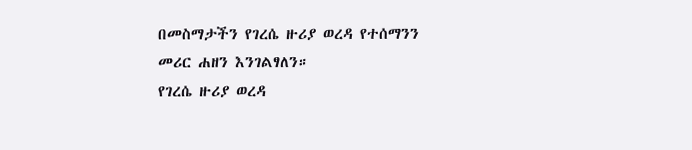በመስማታችን የገረሴ ዙሪያ ወረዳ የተሰማንን መሪር ሐዘን እንገልፃለን።
የገረሴ ዙሪያ ወረዳ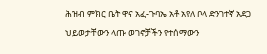ሕዝብ ምክር ቤት ዋና አፈ-ጉባኤ አቶ አየለ ቦላ ድንገተኛ አደጋ ህይወታቸውን ላጡ ወገኖቻችን የተሰማውን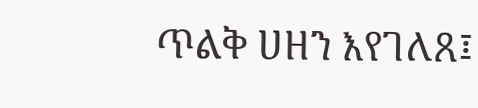ጥልቅ ሀዘን እየገለጸ፤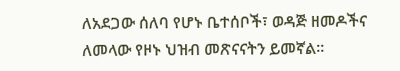ለአደጋው ሰለባ የሆኑ ቤተሰቦች፣ ወዳጅ ዘመዶችና ለመላው የዞኑ ህዝብ መጽናናትን ይመኛል።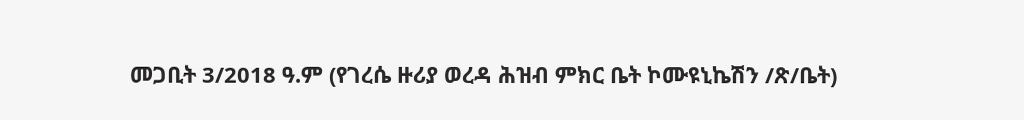መጋቢት 3/2018 ዓ.ም (የገረሴ ዙሪያ ወረዳ ሕዝብ ምክር ቤት ኮሙዩኒኬሽን /ጽ/ቤት)